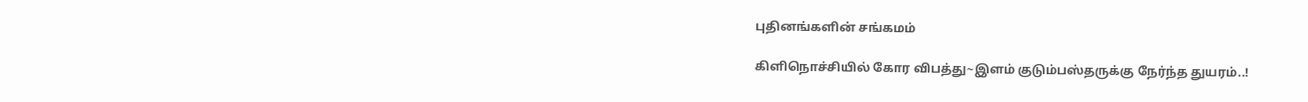புதினங்களின் சங்கமம்

கிளிநொச்சியில் கோர விபத்து~இளம் குடும்பஸ்தருக்கு நேர்ந்த துயரம்..!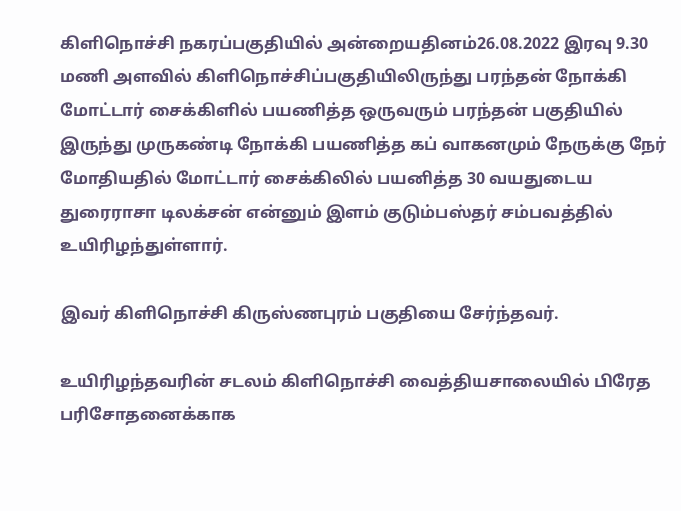கிளிநொச்சி நகரப்பகுதியில் அன்றையதினம்26.08.2022 இரவு 9.30 மணி அளவில் கிளிநொச்சிப்பகுதியிலிருந்து பரந்தன் நோக்கி மோட்டார் சைக்கிளில் பயணித்த ஒருவரும் பரந்தன் பகுதியில் இருந்து முருகண்டி நோக்கி பயணித்த கப் வாகனமும் நேருக்கு நேர் மோதியதில் மோட்டார் சைக்கிலில் பயனித்த 30 வயதுடைய துரைராசா டிலக்சன் என்னும் இளம் குடும்பஸ்தர் சம்பவத்தில் உயிரிழந்துள்ளார்.

இவர் கிளிநொச்சி கிருஸ்ணபுரம் பகுதியை சேர்ந்தவர்.

உயிரிழந்தவரின் சடலம் கிளிநொச்சி வைத்தியசாலையில் பிரேத பரிசோதனைக்காக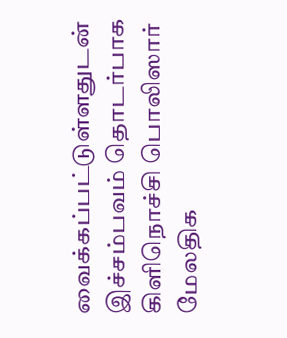வைக்கப்பட்டுள்ளதுடன் இச்சம்பவம் தொடர்பாக கிளிநொச்சி பொலிஸார் மேலதிக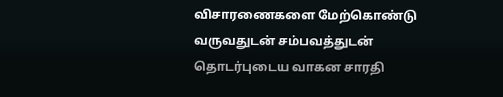விசாரணைகளை மேற்கொண்டு வருவதுடன் சம்பவத்துடன் தொடர்புடைய வாகன சாரதி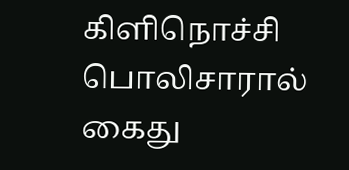கிளிநொச்சி பொலிசாரால் கைது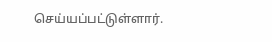செய்யப்பட்டுள்ளார்.